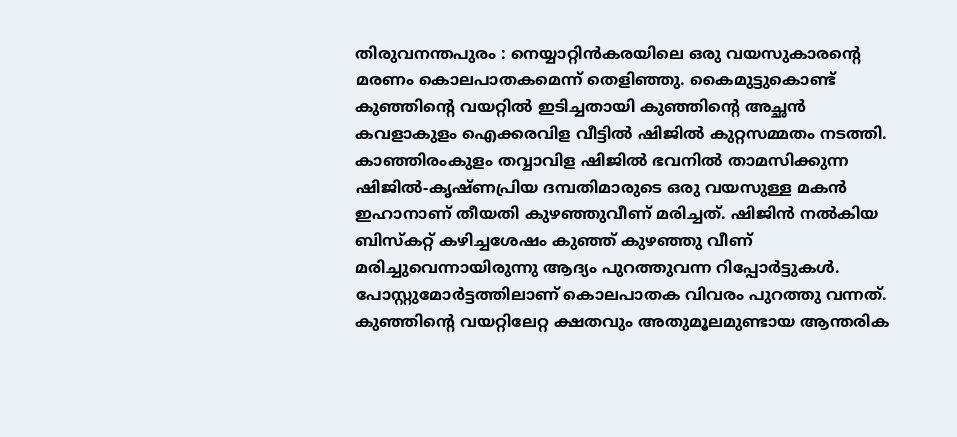തിരുവനന്തപുരം : നെയ്യാറ്റിൻകരയിലെ ഒരു വയസുകാരന്റെ മരണം കൊലപാതകമെന്ന് തെളിഞ്ഞു. കൈമുട്ടുകൊണ്ട് കുഞ്ഞിന്റെ വയറ്റിൽ ഇടിച്ചതായി കുഞ്ഞിന്റെ അച്ഛൻ കവളാകുളം ഐക്കരവിള വീട്ടിൽ ഷിജിൽ കുറ്റസമ്മതം നടത്തി. കാഞ്ഞിരംകുളം തവ്വാവിള ഷിജിൽ ഭവനിൽ താമസിക്കുന്ന ഷിജിൽ-കൃഷ്ണപ്രിയ ദമ്പതിമാരുടെ ഒരു വയസുള്ള മകൻ ഇഹാനാണ് തീയതി കുഴഞ്ഞുവീണ് മരിച്ചത്. ഷിജിൻ നൽകിയ ബിസ്കറ്റ് കഴിച്ചശേഷം കുഞ്ഞ് കുഴഞ്ഞു വീണ് മരിച്ചുവെന്നായിരുന്നു ആദ്യം പുറത്തുവന്ന റിപ്പോർട്ടുകൾ.
പോസ്റ്റുമോർട്ടത്തിലാണ് കൊലപാതക വിവരം പുറത്തു വന്നത്. കുഞ്ഞിന്റെ വയറ്റിലേറ്റ ക്ഷതവും അതുമൂലമുണ്ടായ ആന്തരിക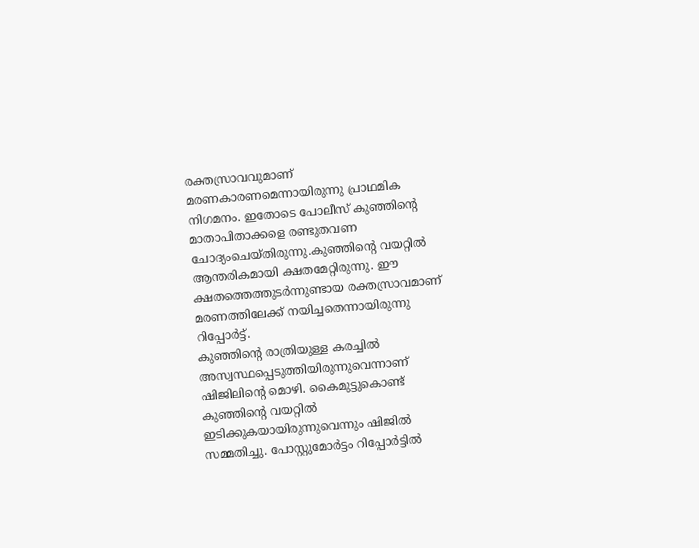രക്തസ്രാവവുമാണ് മരണകാരണമെന്നായിരുന്നു പ്രാഥമിക നിഗമനം. ഇതോടെ പോലീസ് കുഞ്ഞിന്റെ മാതാപിതാക്കളെ രണ്ടുതവണ ചോദ്യംചെയ്തിരുന്നു.കുഞ്ഞിന്റെ വയറ്റിൽ ആന്തരികമായി ക്ഷതമേറ്റിരുന്നു. ഈ ക്ഷതത്തെത്തുടർന്നുണ്ടായ രക്തസ്രാവമാണ് മരണത്തിലേക്ക് നയിച്ചതെന്നായിരുന്നു റിപ്പോർട്ട്.
കുഞ്ഞിന്റെ രാത്രിയുള്ള കരച്ചിൽ അസ്വസ്ഥപ്പെടുത്തിയിരുന്നുവെന്നാണ് ഷിജിലിന്റെ മൊഴി. കൈമുട്ടുകൊണ്ട് കുഞ്ഞിന്റെ വയറ്റിൽ ഇടിക്കുകയായിരുന്നുവെന്നും ഷിജിൽ സമ്മതിച്ചു. പോസ്റ്റുമോർട്ടം റിപ്പോർട്ടിൽ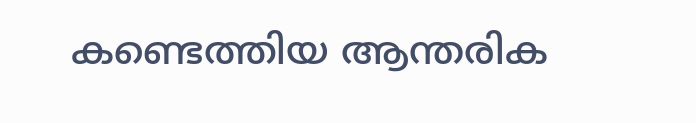കണ്ടെത്തിയ ആന്തരിക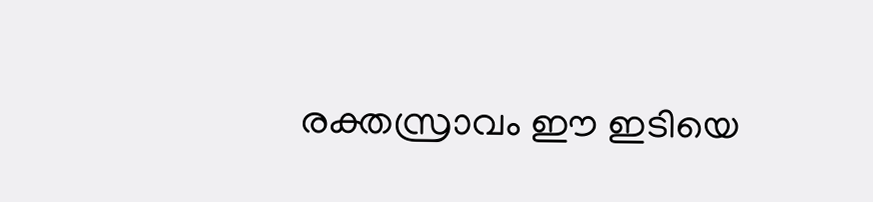രക്തസ്രാവം ഈ ഇടിയെ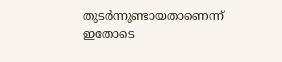തുടർന്നുണ്ടായതാണെന്ന് ഇതോടെ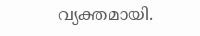വ്യക്തമായി.